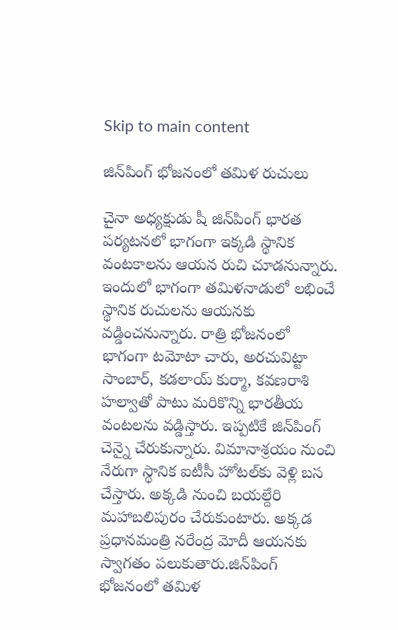Skip to main content

జిన్‌పింగ్‌ భోజనంలో తమిళ రుచులు

చైనా అధ్యక్షుడు షీ జిన్‌పింగ్‌ భారత పర్యటనలో భాగంగా ఇక్కడి స్థానిక వంటకాలను ఆయన రుచి చూడనున్నారు. ఇందులో భాగంగా తమిళనాడులో లభించే స్థానిక రుచులను ఆయనకు వడ్డించనున్నారు. రాత్రి భోజనంలో భాగంగా టమోటా చారు, అరచువిట్టా సాంబార్‌, కడలాయ్‌ కుర్మా, కవణరాశి హల్వాతో పాటు మరికొన్ని భారతీయ వంటలను వడ్డిస్తారు. ఇప్పటికే జిన్‌పింగ్‌ చెన్నై చేరుకున్నారు. విమానాశ్రయం నుంచి నేరుగా స్థానిక ఐటీసీ హోటల్‌కు వెళ్లి బస చేస్తారు. అక్కడి నుంచి బయల్దేరి మహాబలిపురం చేరుకుంటారు. అక్కడ ప్రధానమంత్రి నరేంద్ర మోదీ ఆయనకు స్వాగతం పలుకుతారు.జిన్‌పింగ్‌ భోజనంలో తమిళ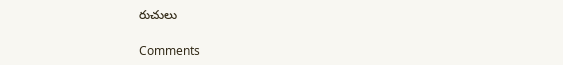రుచులు

Comments